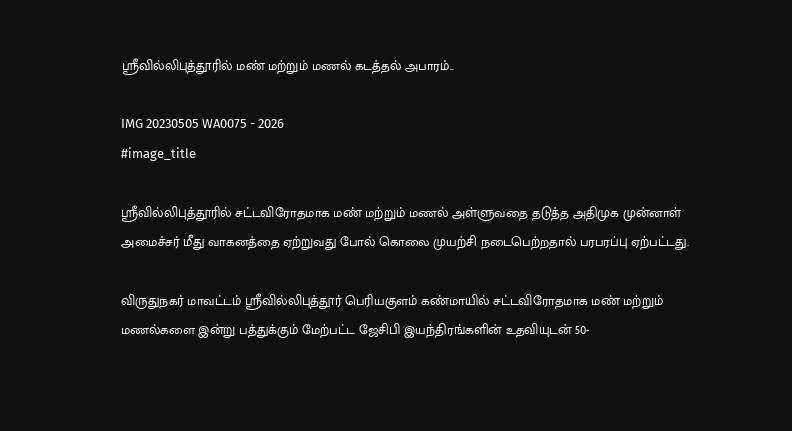ஸ்ரீவில்லிபுத்தூரில் மண் மற்றும் மணல் கடத்தல் அபாரம்..

IMG 20230505 WA0075 - 2026
#image_title

ஸ்ரீவில்லிபுத்தூரில் சட்டவிரோதமாக மண் மற்றும் மணல் அள்ளுவதை தடுத்த அதிமுக முன்னாள் அமைச்சர் மீது வாகனத்தை ஏற்றுவது போல் கொலை முயற்சி நடைபெற்றதால் பரபரப்பு ஏற்பட்டது.

விருதுநகர் மாவட்டம் ஸ்ரீவில்லிபுத்தூர் பெரியகுளம் கண்மாயில் சட்டவிரோதமாக மண் மற்றும் மணல்களை இன்று பத்துக்கும் மேற்பட்ட ஜேசிபி இயந்திரங்களின் உதவியுடன் 50-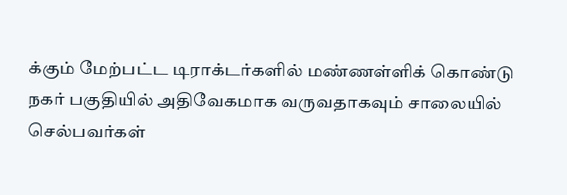க்கும் மேற்பட்ட டிராக்டர்களில் மண்ணள்ளிக் கொண்டு நகர் பகுதியில் அதிவேகமாக வருவதாகவும் சாலையில் செல்பவர்கள்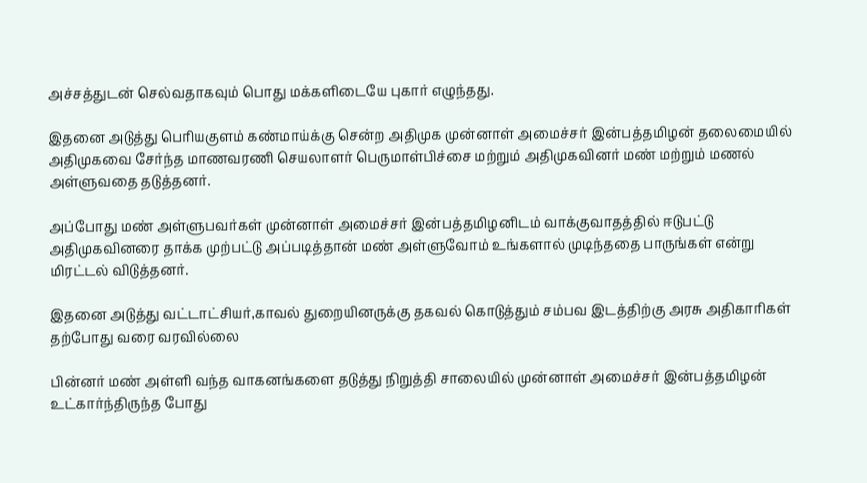அச்சத்துடன் செல்வதாகவும் பொது மக்களிடையே புகார் எழுந்தது.

இதனை அடுத்து பெரியகுளம் கண்மாய்க்கு சென்ற அதிமுக முன்னாள் அமைச்சர் இன்பத்தமிழன் தலைமையில் அதிமுகவை சேர்ந்த மாணவரணி செயலாளர் பெருமாள்பிச்சை மற்றும் அதிமுகவினர் மண் மற்றும் மணல் அள்ளுவதை தடுத்தனர்.

அப்போது மண் அள்ளுபவர்கள் முன்னாள் அமைச்சர் இன்பத்தமிழனிடம் வாக்குவாதத்தில் ஈடுபட்டு அதிமுகவினரை தாக்க முற்பட்டு அப்படித்தான் மண் அள்ளுவோம் உங்களால் முடிந்ததை பாருங்கள் என்று மிரட்டல் விடுத்தனர்.

இதனை அடுத்து வட்டாட்சியர்,காவல் துறையினருக்கு தகவல் கொடுத்தும் சம்பவ இடத்திற்கு அரசு அதிகாரிகள் தற்போது வரை வரவில்லை

பின்னர் மண் அள்ளி வந்த வாகனங்களை தடுத்து நிறுத்தி சாலையில் முன்னாள் அமைச்சர் இன்பத்தமிழன் உட்கார்ந்திருந்த போது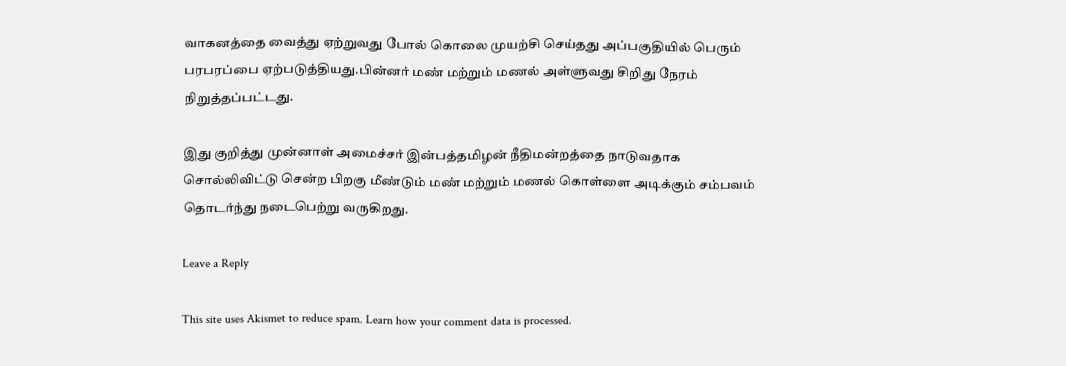வாகனத்தை வைத்து ஏற்றுவது போல் கொலை முயற்சி செய்தது அப்பகுதியில் பெரும் பரபரப்பை ஏற்படுத்தியது.பின்னர் மண் மற்றும் மணல் அள்ளுவது சிறிது நேரம் நிறுத்தப்பட்டது.

இது குறித்து முன்னாள் அமைச்சர் இன்பத்தமிழன் நீதிமன்றத்தை நாடுவதாக சொல்லிவிட்டு சென்ற பிறகு மீண்டும் மண் மற்றும் மணல் கொள்ளை அடிக்கும் சம்பவம் தொடர்ந்து நடைபெற்று வருகிறது.

Leave a Reply

This site uses Akismet to reduce spam. Learn how your comment data is processed.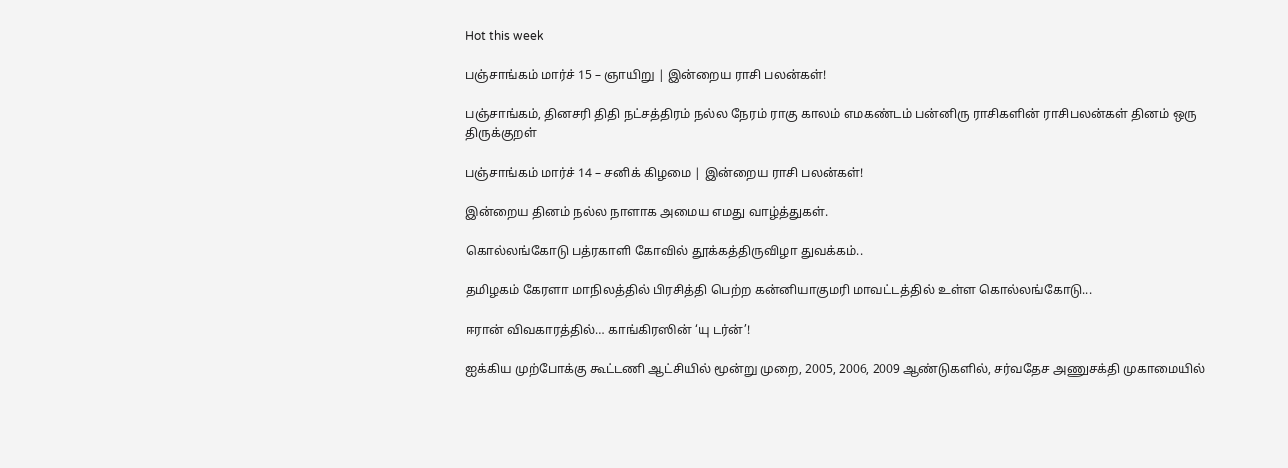Hot this week

பஞ்சாங்கம் மார்ச் 15 – ஞாயிறு | இன்றைய ராசி பலன்கள்!

பஞ்சாங்கம், தினசரி திதி நட்சத்திரம் நல்ல நேரம் ராகு காலம் எமகண்டம் பன்னிரு ராசிகளின் ராசிபலன்கள் தினம் ஒரு திருக்குறள்

பஞ்சாங்கம் மார்ச் 14 – சனிக் கிழமை | இன்றைய ராசி பலன்கள்!

இன்றைய தினம் நல்ல நாளாக அமைய எமது வாழ்த்துகள்.

கொல்லங்கோடு பத்ரகாளி கோவில் தூக்கத்திருவிழா துவக்கம்..

தமிழகம் கேரளா மாநிலத்தில் பிரசித்தி பெற்ற கன்னியாகுமரி மாவட்டத்தில் உள்ள கொல்லங்கோடு...

ஈரான் விவகாரத்தில்… காங்கிரஸின் ‘யு டர்ன்’!

ஐக்கிய முற்போக்கு கூட்டணி ஆட்சியில் மூன்று முறை, 2005, 2006, 2009 ஆண்டுகளில், சர்வதேச அணுசக்தி முகாமையில்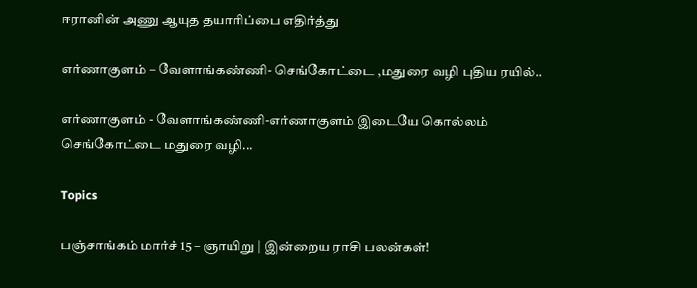ஈரானின் அணு ஆயுத தயாரிப்பை எதிர்த்து

எர்ணாகுளம் – வேளாங்கண்ணி- செங்கோட்டை ,மதுரை வழி புதிய ரயில்..

எர்ணாகுளம் - வேளாங்கண்ணி-எர்ணாகுளம் இடையே கொல்லம் செங்கோட்டை மதுரை வழி...

Topics

பஞ்சாங்கம் மார்ச் 15 – ஞாயிறு | இன்றைய ராசி பலன்கள்!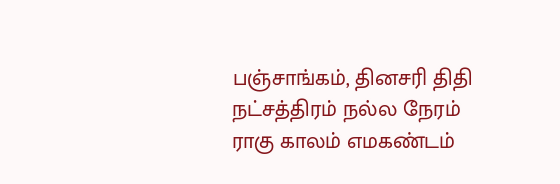பஞ்சாங்கம், தினசரி திதி நட்சத்திரம் நல்ல நேரம் ராகு காலம் எமகண்டம்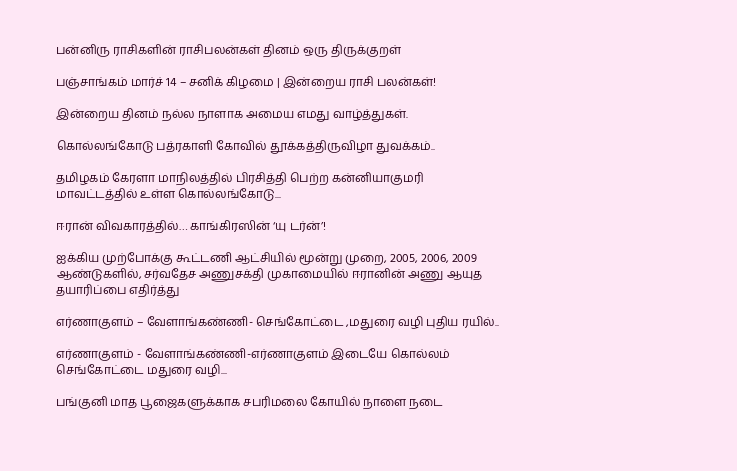பன்னிரு ராசிகளின் ராசிபலன்கள் தினம் ஒரு திருக்குறள்

பஞ்சாங்கம் மார்ச் 14 – சனிக் கிழமை | இன்றைய ராசி பலன்கள்!

இன்றைய தினம் நல்ல நாளாக அமைய எமது வாழ்த்துகள்.

கொல்லங்கோடு பத்ரகாளி கோவில் தூக்கத்திருவிழா துவக்கம்..

தமிழகம் கேரளா மாநிலத்தில் பிரசித்தி பெற்ற கன்னியாகுமரி மாவட்டத்தில் உள்ள கொல்லங்கோடு...

ஈரான் விவகாரத்தில்… காங்கிரஸின் ‘யு டர்ன்’!

ஐக்கிய முற்போக்கு கூட்டணி ஆட்சியில் மூன்று முறை, 2005, 2006, 2009 ஆண்டுகளில், சர்வதேச அணுசக்தி முகாமையில் ஈரானின் அணு ஆயுத தயாரிப்பை எதிர்த்து

எர்ணாகுளம் – வேளாங்கண்ணி- செங்கோட்டை ,மதுரை வழி புதிய ரயில்..

எர்ணாகுளம் - வேளாங்கண்ணி-எர்ணாகுளம் இடையே கொல்லம் செங்கோட்டை மதுரை வழி...

பங்குனி மாத பூஜைகளுக்காக சபரிமலை கோயில் நாளை நடை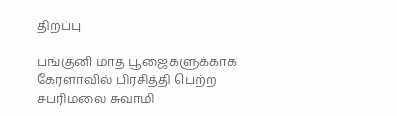திறப்பு

பங்குனி மாத பூஜைகளுக்காக கேரளாவில் பிரசித்தி பெற்ற சபரிமலை சுவாமி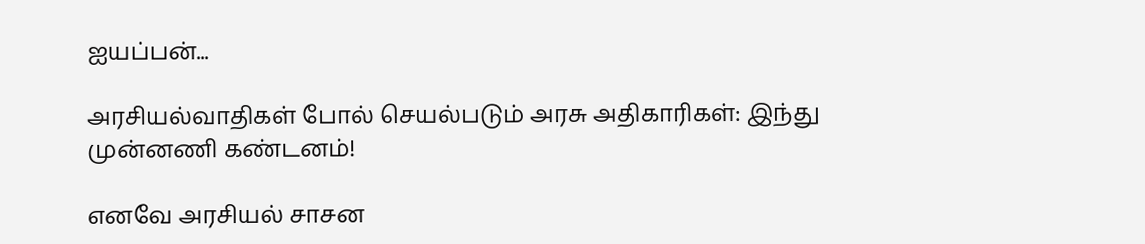ஐயப்பன்...

அரசியல்வாதிகள் போல் செயல்படும் அரசு அதிகாரிகள்: இந்து முன்னணி கண்டனம்!

எனவே அரசியல் சாசன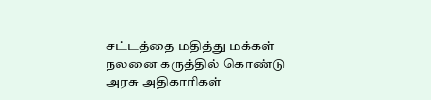சட்டத்தை மதித்து மக்கள் நலனை கருத்தில் கொண்டு அரசு அதிகாரிகள்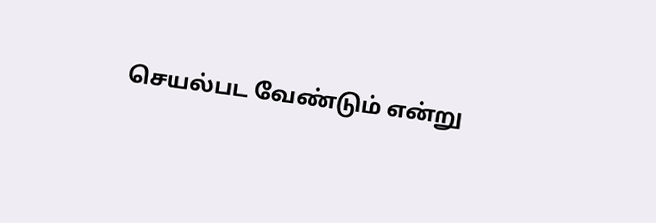செயல்பட வேண்டும் என்று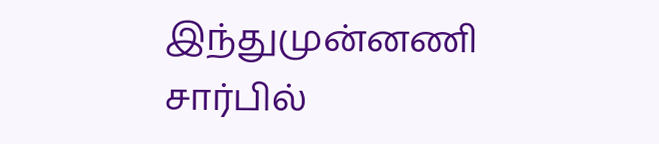இந்துமுன்னணி சார்பில்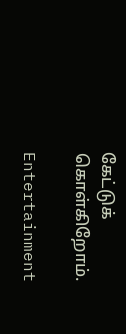கேட்டுக் கொள்கிறோம்.

Entertainment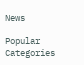News

Popular Categories